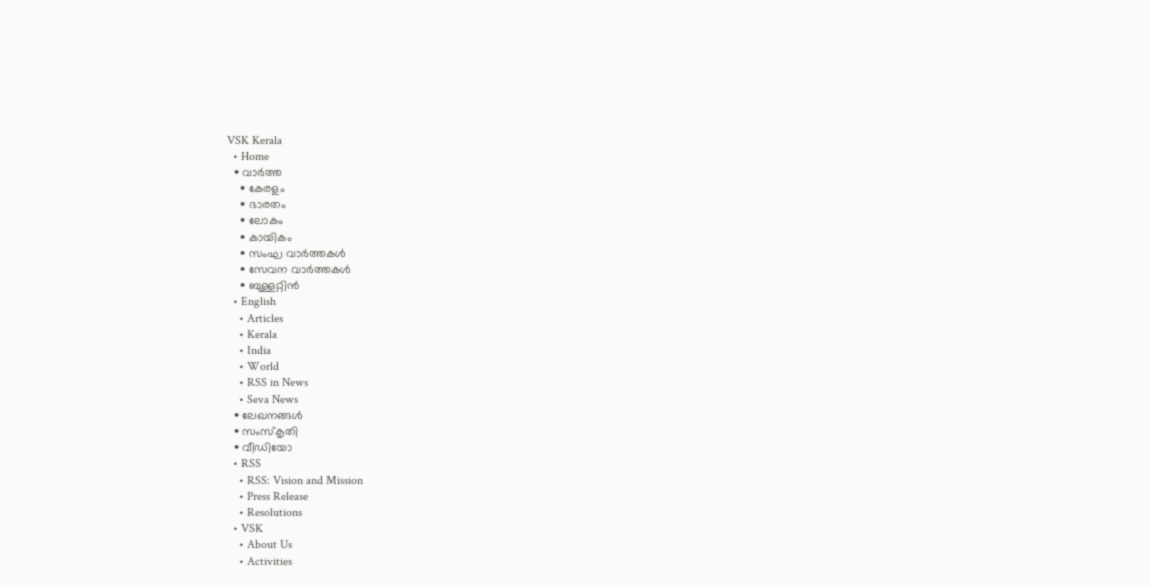VSK Kerala
  • Home
  • വാര്‍ത്ത
    • കേരളം
    • ഭാരതം
    • ലോകം
    • കായികം
    • സംഘ വാര്‍ത്തകള്‍
    • സേവന വാര്‍ത്തകള്‍
    • ബുള്ളറ്റിൻ
  • English
    • Articles
    • Kerala
    • India
    • World
    • RSS in News
    • Seva News
  • ലേഖനങ്ങള്‍
  • സംസ്കൃതി
  • വീഡിയോ
  • RSS
    • RSS: Vision and Mission
    • Press Release
    • Resolutions
  • VSK
    • About Us
    • Activities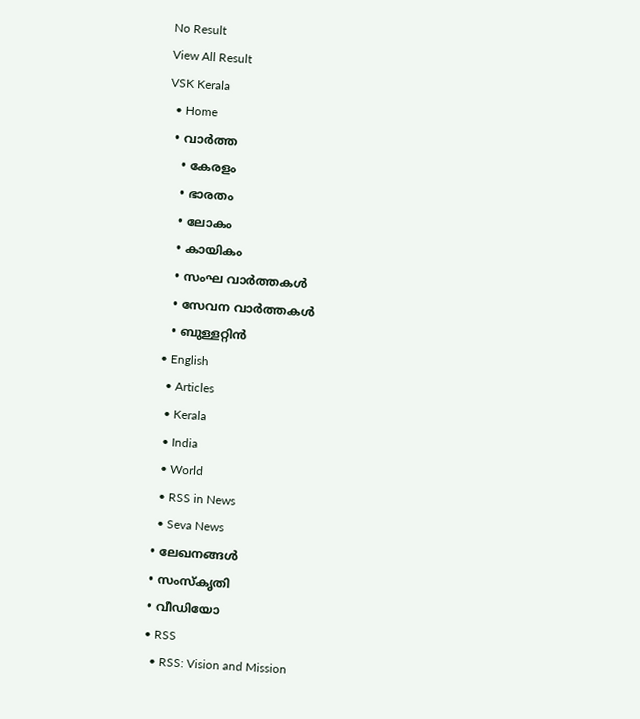No Result
View All Result
VSK Kerala
  • Home
  • വാര്‍ത്ത
    • കേരളം
    • ഭാരതം
    • ലോകം
    • കായികം
    • സംഘ വാര്‍ത്തകള്‍
    • സേവന വാര്‍ത്തകള്‍
    • ബുള്ളറ്റിൻ
  • English
    • Articles
    • Kerala
    • India
    • World
    • RSS in News
    • Seva News
  • ലേഖനങ്ങള്‍
  • സംസ്കൃതി
  • വീഡിയോ
  • RSS
    • RSS: Vision and Mission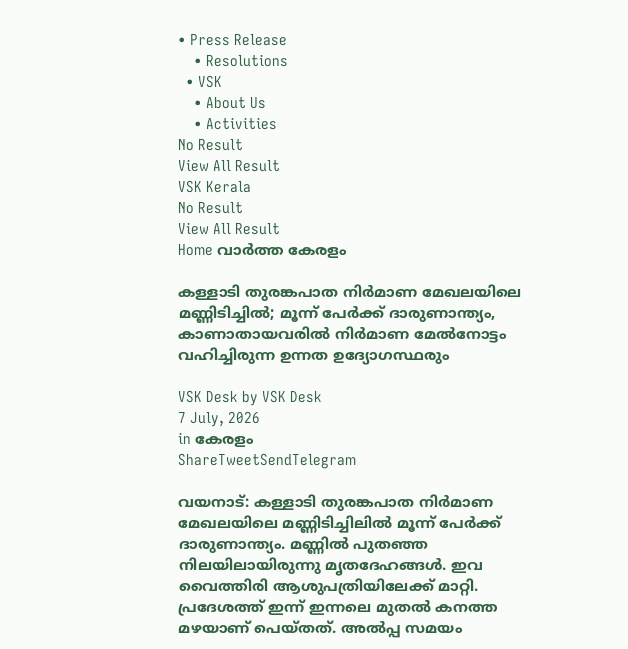• Press Release
    • Resolutions
  • VSK
    • About Us
    • Activities
No Result
View All Result
VSK Kerala
No Result
View All Result
Home വാര്‍ത്ത കേരളം

കള്ളാടി തുരങ്കപാത നിർമാണ മേഖലയിലെ മണ്ണിടിച്ചിൽ; മൂന്ന് പേർക്ക് ദാരുണാന്ത്യം, കാണാതായവരിൽ നിർമാണ മേൽനോട്ടം വഹിച്ചിരുന്ന ഉന്നത ഉദ്യോഗസ്ഥരും

VSK Desk by VSK Desk
7 July, 2026
in കേരളം
ShareTweetSendTelegram

വയനാട്: കള്ളാടി തുരങ്കപാത നിർമാണ മേഖലയിലെ മണ്ണിടിച്ചിലിൽ മൂന്ന് പേർക്ക് ദാരുണാന്ത്യം. മണ്ണിൽ പുതഞ്ഞ നിലയിലായിരുന്നു മൃതദേഹങ്ങൾ. ഇവ വൈത്തിരി ആശുപത്രിയിലേക്ക് മാറ്റി.  പ്രദേശത്ത് ഇന്ന് ഇന്നലെ മുതൽ കനത്ത മഴയാണ് പെയ്തത്. അൽപ്പ സമയം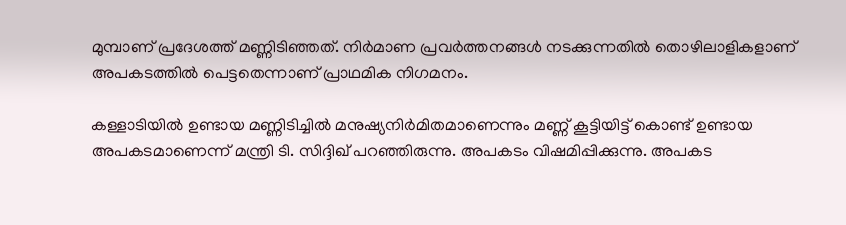മുമ്പാണ് പ്രദേശത്ത് മണ്ണിടിഞ്ഞത്. നിർമാണ പ്രവർത്തനങ്ങൾ നടക്കുന്നതിൽ തൊഴിലാളികളാണ് അപകടത്തിൽ പെട്ടതെന്നാണ് പ്രാഥമിക നിഗമനം.

കള്ളാടിയിൽ ഉണ്ടായ മണ്ണിടിച്ചിൽ മനുഷ്യനിർമിതമാണെന്നും മണ്ണ് കൂട്ടിയിട്ട് കൊണ്ട് ഉണ്ടായ അപകടമാണെന്ന് മന്ത്രി ടി. സിദ്ദിഖ് പറഞ്ഞിരുന്നു. അപകടം വിഷമിപ്പിക്കുന്നു. അപകട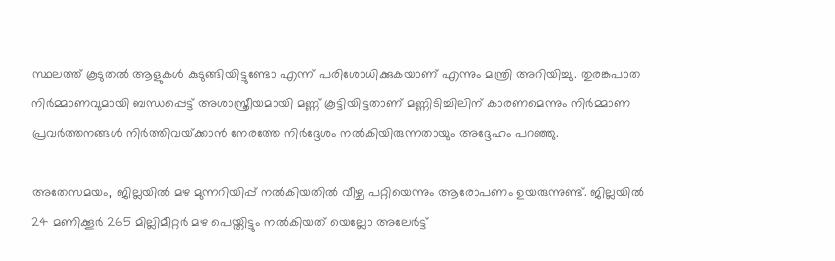സ്ഥലത്ത് കൂടുതൽ ആളുകൾ കുടുങ്ങിയിട്ടുണ്ടോ എന്ന് പരിശോധിക്കുകയാണ് എന്നും മന്ത്രി അറിയിച്ചു. തുരങ്കപാത നിർമ്മാണവുമായി ബന്ധപ്പെട്ട് അശാസ്ത്രീയമായി മണ്ണ് കൂട്ടിയിട്ടതാണ് മണ്ണിടിച്ചിലിന് കാരണമെന്നും നിർമ്മാണ പ്രവർത്തനങ്ങൾ നിർത്തിവയ്‌ക്കാൻ നേരത്തേ നിർദ്ദേശം നൽകിയിരുന്നതായും അദ്ദേഹം പറഞ്ഞു.

അതേസമയം, ജില്ലയിൽ മഴ മുന്നറിയിപ്പ് നൽകിയതിൽ വീഴ്ച പറ്റിയെന്നും ആരോപണം ഉയരുന്നുണ്ട്. ജില്ലയില്‍ 24 മണിക്കൂര്‍ 265 മില്ലിമീറ്റര്‍ മഴ പെയ്തിട്ടും നല്‍കിയത് യെല്ലോ അലേര്‍ട്ട്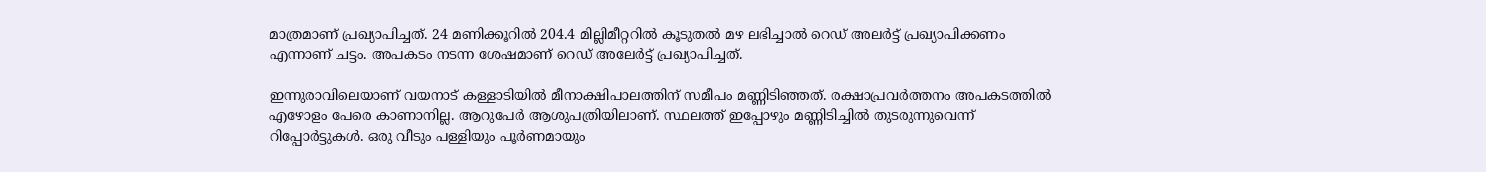മാത്രമാണ് പ്രഖ്യാപിച്ചത്. 24 മണിക്കൂറില്‍ 204.4 മില്ലിമീറ്ററില്‍ കൂടുതല്‍ മഴ ലഭിച്ചാല്‍ റെഡ് അലര്‍ട്ട് പ്രഖ്യാപിക്കണം എന്നാണ് ചട്ടം. അപകടം നടന്ന ശേഷമാണ് റെഡ് അലേര്‍ട്ട് പ്രഖ്യാപിച്ചത്.

ഇന്നുരാവിലെയാണ് വയനാട് കള്ളാടിയിൽ മീനാക്ഷിപാലത്തിന് സമീപം മണ്ണിടിഞ്ഞത്. രക്ഷാപ്രവർത്തനം അപകടത്തിൽ എഴോളം പേരെ കാണാനില്ല. ആറുപേർ ആശുപത്രിയിലാണ്. സ്ഥലത്ത് ഇപ്പോഴും മണ്ണിടിച്ചിൽ തുടരുന്നുവെന്ന് റിപ്പോർട്ടുകൾ. ഒരു വീടും പള്ളിയും പൂർണമായും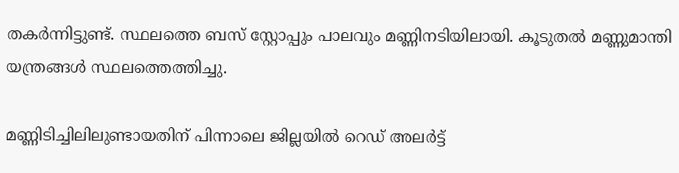തകർന്നിട്ടുണ്ട്. സ്ഥലത്തെ ബസ് സ്റ്റോപ്പും പാലവും മണ്ണിനടിയിലായി. കൂടുതൽ മണ്ണുമാന്തി യന്ത്രങ്ങൾ സ്ഥലത്തെത്തിച്ചു.

മണ്ണിടിച്ചിലിലുണ്ടായതിന് പിന്നാലെ ജില്ലയിൽ റെഡ് അലർട്ട്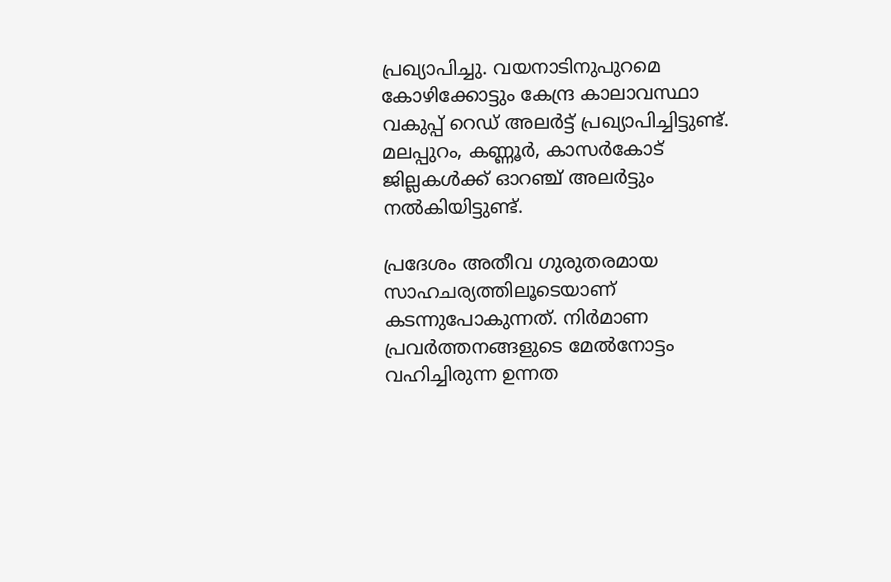പ്രഖ്യാപിച്ചു. വയനാടിനുപുറമെ കോഴിക്കോട്ടും കേന്ദ്ര കാലാവസ്ഥാ വകുപ്പ് റെഡ് അലർട്ട് പ്രഖ്യാപിച്ചിട്ടുണ്ട്. മലപ്പുറം, കണ്ണൂർ, കാസർകോട് ജില്ലകൾക്ക് ഓറഞ്ച് അലർട്ടും നൽകിയിട്ടുണ്ട്.

പ്രദേശം അതീവ ഗുരുതരമായ സാഹചര്യത്തിലൂടെയാണ് കടന്നുപോകുന്നത്. നിർമാണ പ്രവർത്തനങ്ങളുടെ മേൽനോട്ടം വഹിച്ചിരുന്ന ഉന്നത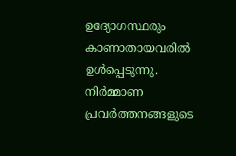ഉദ്യോഗസ്ഥരും കാണാതായവരിൽ ഉൾപ്പെടുന്നു. നിർമ്മാണ പ്രവർത്തനങ്ങളുടെ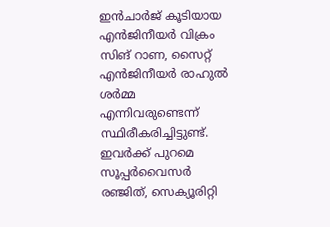ഇൻചാർജ് കൂടിയായ എൻജിനീയർ വിക്രം സിങ് റാണ, സൈറ്റ് എൻജിനീയർ രാഹുൽ ശർമ്മ എന്നിവരുണ്ടെന്ന് സ്ഥിരീകരിച്ചിട്ടുണ്ട്. ഇവർക്ക് പുറമെ സൂപ്പർവൈസർ രഞ്ജിത്, സെക്യൂരിറ്റി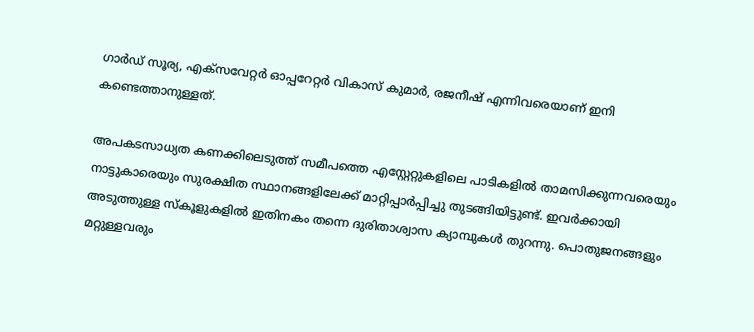ഗാർഡ് സൂര്യ, എക്സവേറ്റർ ഓപ്പറേറ്റർ വികാസ് കുമാർ, രജനീഷ് എന്നിവരെയാണ് ഇനി കണ്ടെത്താനുള്ളത്.

അപകടസാധ്യത കണക്കിലെടുത്ത് സമീപത്തെ എസ്റ്റേറ്റുകളിലെ പാടികളിൽ താമസിക്കുന്നവരെയും നാട്ടുകാരെയും സുരക്ഷിത സ്ഥാനങ്ങളിലേക്ക് മാറ്റിപ്പാർപ്പിച്ചു തുടങ്ങിയിട്ടുണ്ട്. ഇവർക്കായി അടുത്തുള്ള സ്കൂളുകളിൽ ഇതിനകം തന്നെ ദുരിതാശ്വാസ ക്യാമ്പുകൾ തുറന്നു. പൊതുജനങ്ങളും മറ്റുള്ളവരും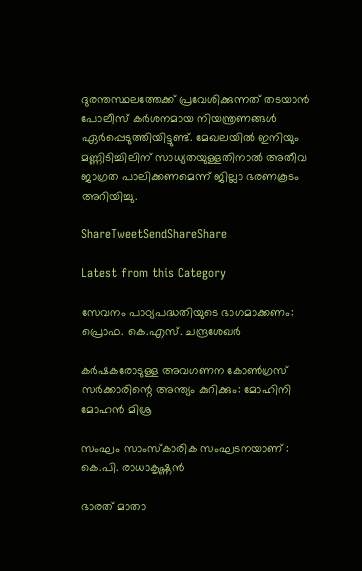ദുരന്തസ്ഥലത്തേക്ക് പ്രവേശിക്കുന്നത് തടയാൻ പോലീസ് കർശനമായ നിയന്ത്രണങ്ങൾ ഏർപ്പെടുത്തിയിട്ടുണ്ട്. മേഖലയിൽ ഇനിയും മണ്ണിടിച്ചിലിന് സാധ്യതയുള്ളതിനാൽ അതീവ ജാഗ്രത പാലിക്കണമെന്ന് ജില്ലാ ഭരണകൂടം അറിയിച്ചു.

ShareTweetSendShareShare

Latest from this Category

സേവനം പാഠ്യപദ്ധതിയുടെ ഭാഗമാക്കണം: പ്രൊഫ. കെ.എസ്. ചന്ദ്രശേഖര്‍

കര്‍ഷകരോടുള്ള അവഗണന കോണ്‍ഗ്രസ് സര്‍ക്കാരിന്റെ അന്ത്യം കുറിക്കും: മോഹിനി മോഹന്‍ മിശ്ര

സംഘം സാംസ്കാരിക സംഘടനയാണ് : കെ.പി. രാധാകൃഷ്ണൻ

ഭാരത് മാതാ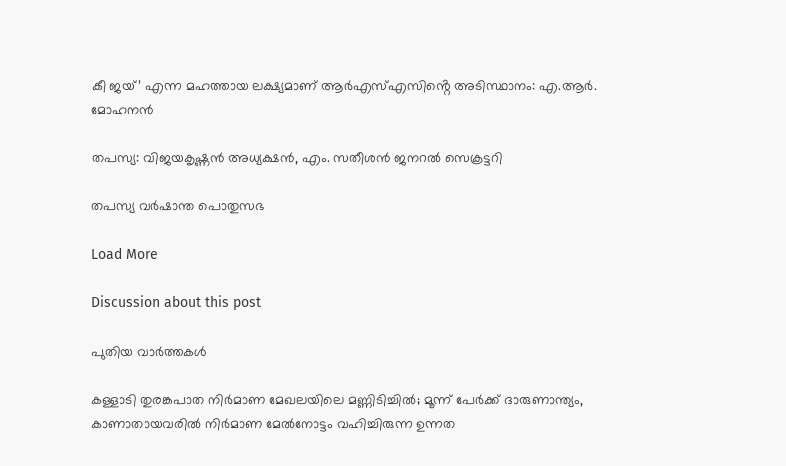കീ ജയ്’ എന്ന മഹത്തായ ലക്ഷ്യമാണ് ആർഎസ്എസിൻ്റെ അടിസ്ഥാനം: എ.ആർ. മോഹനൻ

തപസ്യ: വിജയകൃഷ്ണന്‍ അധ്യക്ഷന്‍, എം. സതീശന്‍ ജനറല്‍ സെക്രട്ടറി

തപസ്യ വര്‍ഷാന്ത പൊതുസഭ

Load More

Discussion about this post

പുതിയ വാര്‍ത്തകള്‍

കള്ളാടി തുരങ്കപാത നിർമാണ മേഖലയിലെ മണ്ണിടിച്ചിൽ; മൂന്ന് പേർക്ക് ദാരുണാന്ത്യം, കാണാതായവരിൽ നിർമാണ മേൽനോട്ടം വഹിച്ചിരുന്ന ഉന്നത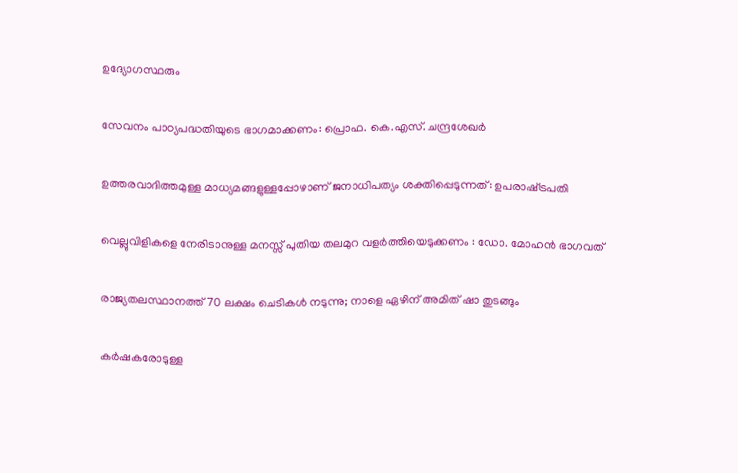ഉദ്യോഗസ്ഥരും

സേവനം പാഠ്യപദ്ധതിയുടെ ഭാഗമാക്കണം: പ്രൊഫ. കെ.എസ്. ചന്ദ്രശേഖര്‍

ഉത്തരവാദിത്തമുള്ള മാധ്യമങ്ങളുള്ളപ്പോഴാണ് ജനാധിപത്യം ശക്തിപ്പെടുന്നത്: ഉപരാഷ്‌ട്രപതി

വെല്ലുവിളികളെ നേരിടാനുള്ള മനസ്സ് പുതിയ തലമുറ വളർത്തിയെടുക്കണം : ഡോ. മോഹൻ ഭാഗവത്

രാജ്യതലസ്ഥാനത്ത് 70 ലക്ഷം ചെടികൾ നടുന്നു; നാളെ ഏഴിന് അമിത് ഷാ തുടങ്ങും

കര്‍ഷകരോടുള്ള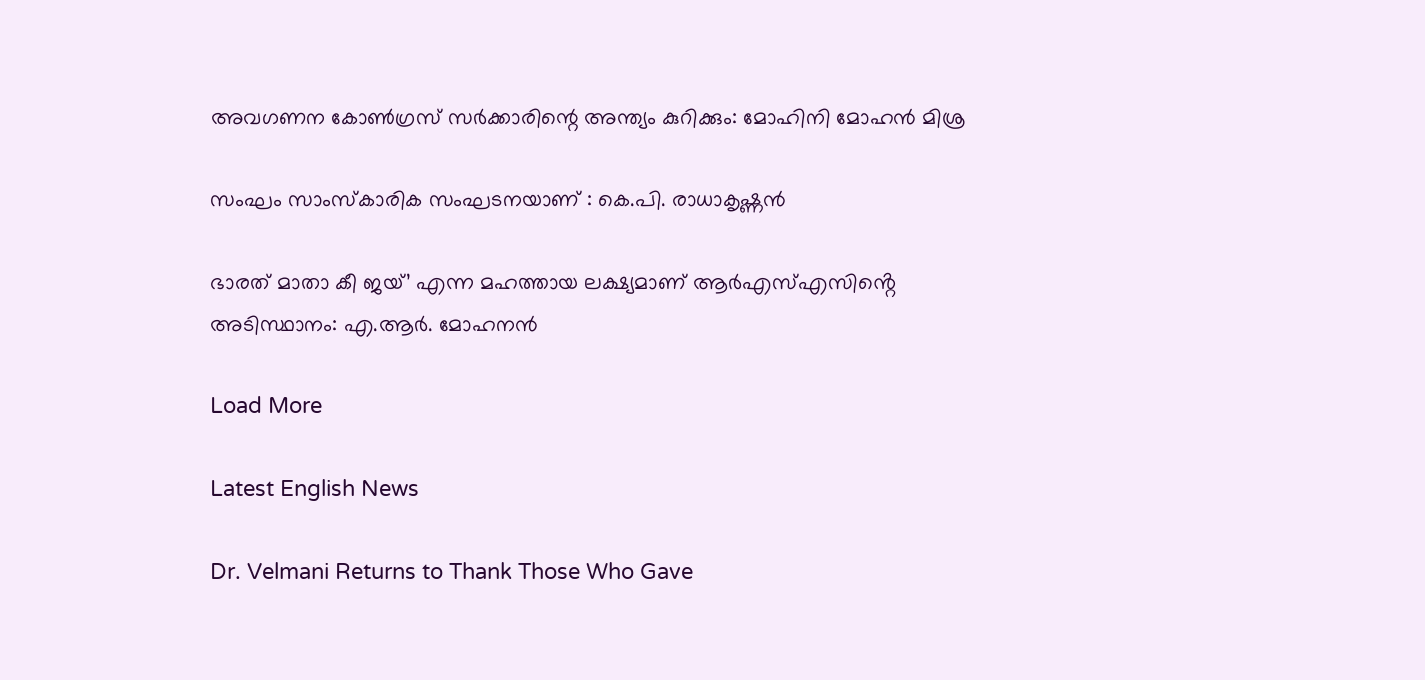അവഗണന കോണ്‍ഗ്രസ് സര്‍ക്കാരിന്റെ അന്ത്യം കുറിക്കും: മോഹിനി മോഹന്‍ മിശ്ര

സംഘം സാംസ്കാരിക സംഘടനയാണ് : കെ.പി. രാധാകൃഷ്ണൻ

ഭാരത് മാതാ കീ ജയ്’ എന്ന മഹത്തായ ലക്ഷ്യമാണ് ആർഎസ്എസിൻ്റെ അടിസ്ഥാനം: എ.ആർ. മോഹനൻ

Load More

Latest English News

Dr. Velmani Returns to Thank Those Who Gave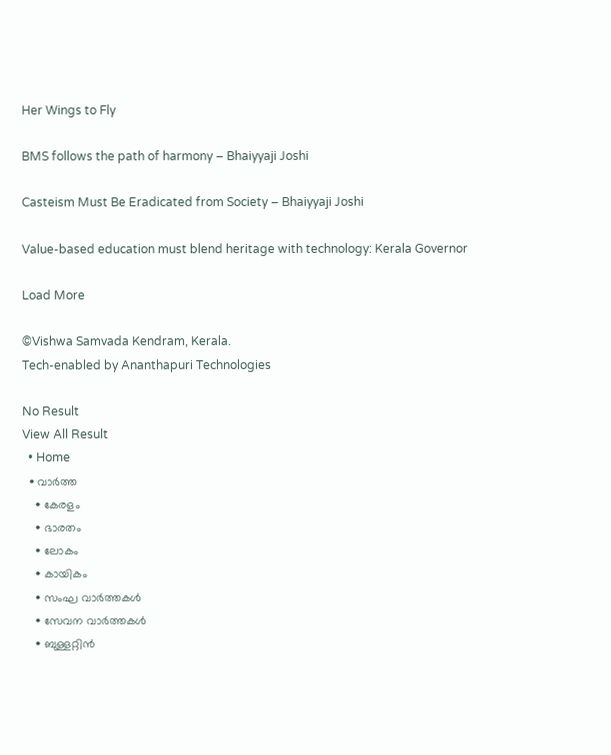Her Wings to Fly

BMS follows the path of harmony – Bhaiyyaji Joshi

Casteism Must Be Eradicated from Society – Bhaiyyaji Joshi

Value-based education must blend heritage with technology: Kerala Governor

Load More

©Vishwa Samvada Kendram, Kerala.
Tech-enabled by Ananthapuri Technologies

No Result
View All Result
  • Home
  • വാര്‍ത്ത
    • കേരളം
    • ഭാരതം
    • ലോകം
    • കായികം
    • സംഘ വാര്‍ത്തകള്‍
    • സേവന വാര്‍ത്തകള്‍
    • ബുള്ളറ്റിൻ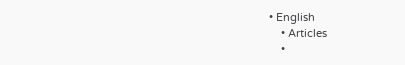• English
    • Articles
    •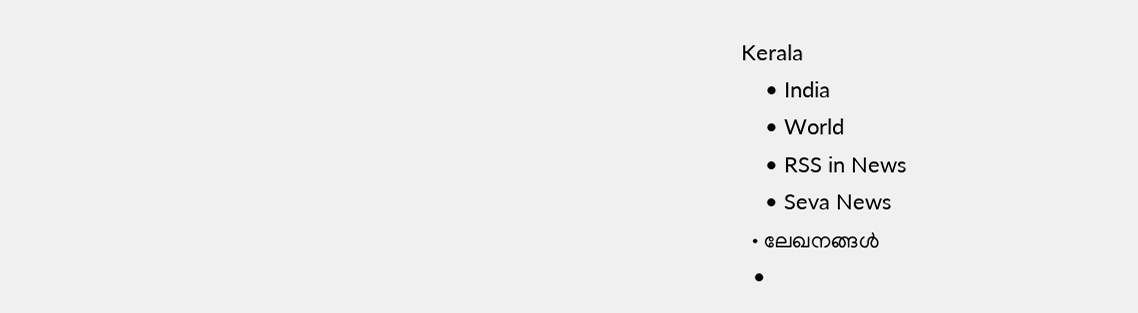Kerala
    • India
    • World
    • RSS in News
    • Seva News
  • ലേഖനങ്ങള്‍
  •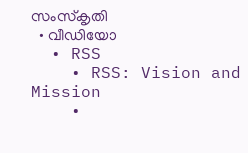സംസ്കൃതി
  • വീഡിയോ
  • RSS
    • RSS: Vision and Mission
    •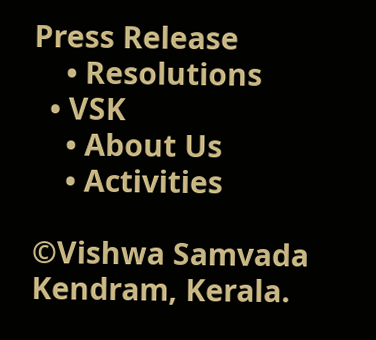Press Release
    • Resolutions
  • VSK
    • About Us
    • Activities

©Vishwa Samvada Kendram, Kerala.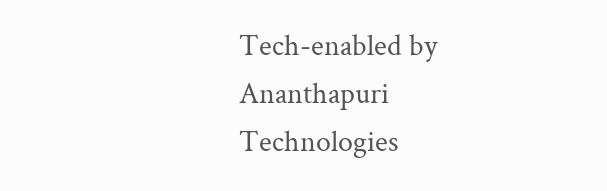Tech-enabled by Ananthapuri Technologies